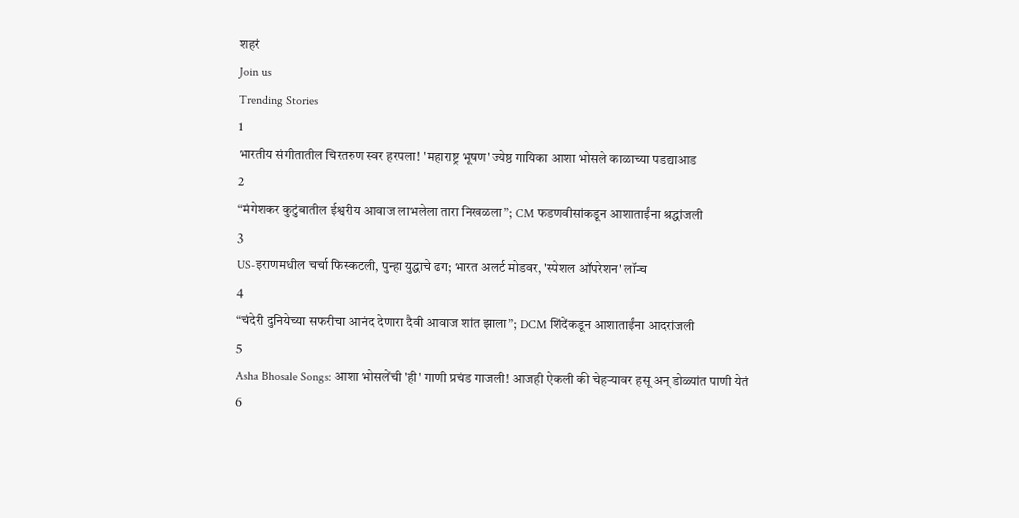शहरं
Join us
Trending Stories
1
भारतीय संगीतातील चिरतरुण स्वर हरपला! 'महाराष्ट्र भूषण' ज्येष्ठ गायिका आशा भोसले काळाच्या पडद्याआड
2
“मंगेशकर कुटुंबातील ईश्वरीय आवाज लाभलेला तारा निखळला”; CM फडणवीसांकडून आशाताईंना श्रद्धांजली
3
US-इराणमधील चर्चा फिस्कटली, पुन्हा युद्धाचे ढग; भारत अलर्ट मोडवर, 'स्पेशल ऑपरेशन' लॉन्च
4
“चंदेरी दुनियेच्या सफरीचा आनंद देणारा दैवी आवाज शांत झाला”; DCM शिंदेंकडून आशाताईंना आदरांजली
5
Asha Bhosale Songs: आशा भोसलेंची 'ही' गाणी प्रचंड गाजली! आजही ऐकली की चेहऱ्यावर हसू अन् डोळ्यांत पाणी येतं
6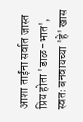आशा ताईंना सर्वात जास्त प्रिय होता 'डाळ-भात', स्वतः बनवायच्या 'हे' खास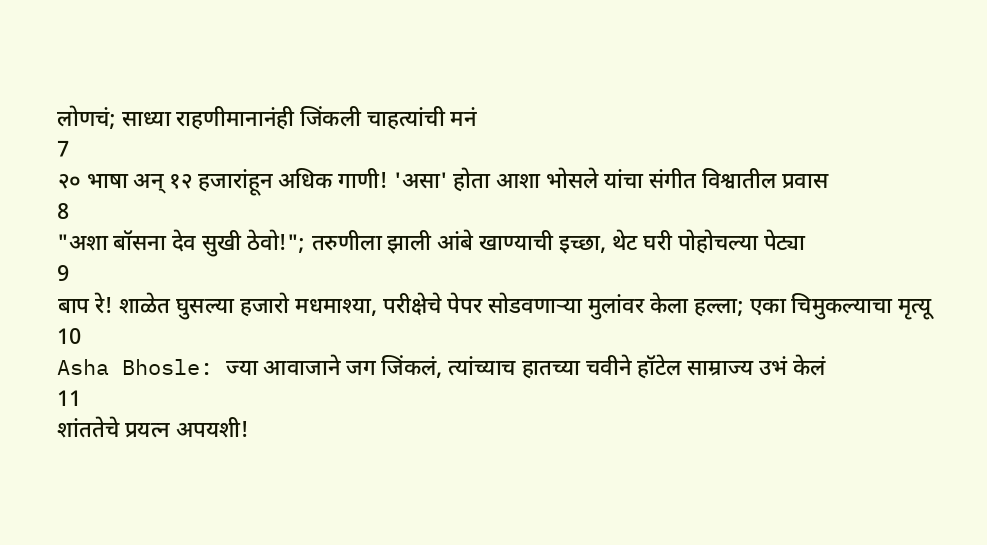लोणचं; साध्या राहणीमानानंही जिंकली चाहत्यांची मनं
7
२० भाषा अन् १२ हजारांहून अधिक गाणी! 'असा' होता आशा भोसले यांचा संगीत विश्वातील प्रवास
8
"अशा बॉसना देव सुखी ठेवो!"; तरुणीला झाली आंबे खाण्याची इच्छा, थेट घरी पोहोचल्या पेट्या
9
बाप रे! शाळेत घुसल्या हजारो मधमाश्या, परीक्षेचे पेपर सोडवणाऱ्या मुलांवर केला हल्ला; एका चिमुकल्याचा मृत्यू
10
Asha Bhosle: ज्या आवाजाने जग जिंकलं, त्यांच्याच हातच्या चवीने हॉटेल साम्राज्य उभं केलं
11
शांततेचे प्रयत्न अपयशी!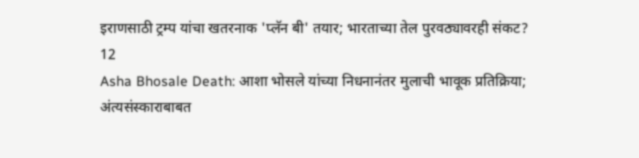इराणसाठी ट्रम्प यांचा खतरनाक 'प्लॅन बी' तयार; भारताच्या तेल पुरवठ्यावरही संकट?
12
Asha Bhosale Death: आशा भोसले यांच्या निधनानंतर मुलाची भावूक प्रतिक्रिया; अंत्यसंस्काराबाबत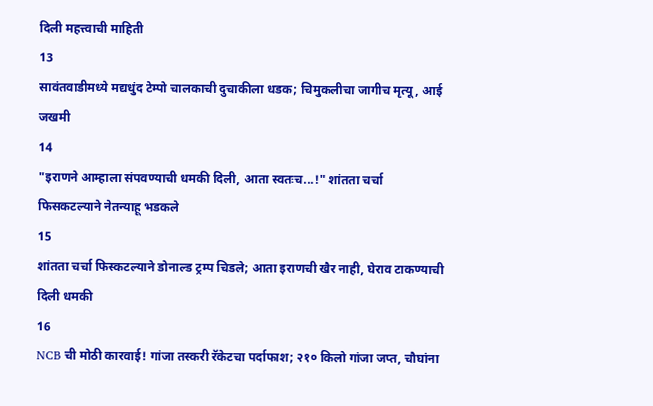दिली महत्त्वाची माहिती
13
सावंतवाडीमध्ये मद्यधुंद टेम्पो चालकाची दुचाकीला धडक; चिमुकलीचा जागीच मृत्यू, आई जखमी
14
"इराणने आम्हाला संपवण्याची धमकी दिली, आता स्वतःच...!" शांतता चर्चा फिसकटल्याने नेतन्याहू भडकले
15
शांतता चर्चा फिस्कटल्याने डोनाल्ड ट्रम्प चिडले; आता इराणची खैर नाही, घेराव टाकण्याची दिली धमकी
16
NCB ची मोठी कारवाई! गांजा तस्करी रॅकेटचा पर्दाफाश; २१० किलो गांजा जप्त, चौघांना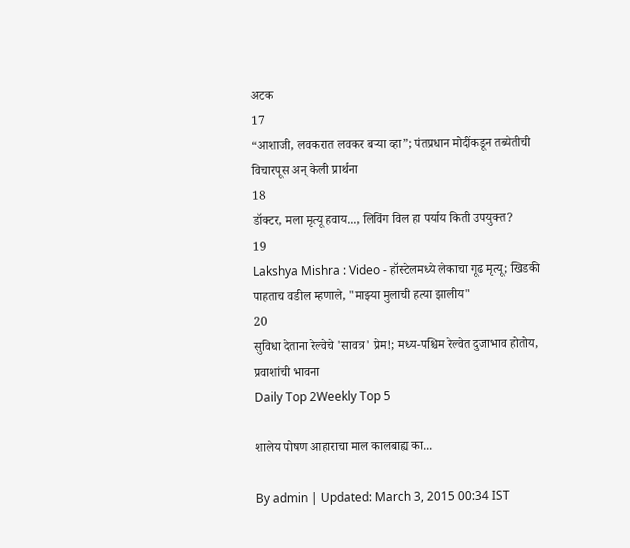अटक
17
“आशाजी, लवकरात लवकर बऱ्या व्हा”; पंतप्रधान मोदींकडून तब्येतीची विचारपूस अन् केली प्रार्थना
18
डॉक्टर, मला मृत्यू हवाय..., लिविंग विल हा पर्याय किती उपयुक्त?
19
Lakshya Mishra : Video - हॉस्टेलमध्ये लेकाचा गूढ मृत्यू; खिडकी पाहताच वडील म्हणाले, "माझ्या मुलाची हत्या झालीय"
20
सुविधा देताना रेल्वेचे 'सावत्र' प्रेम!; मध्य-पश्चिम रेल्वेत दुजाभाव होतोय, प्रवाशांची भावना
Daily Top 2Weekly Top 5

शालेय पोषण आहाराचा माल कालबाह्य का...

By admin | Updated: March 3, 2015 00:34 IST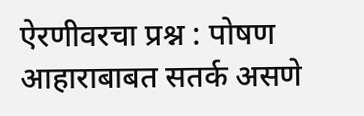ऐरणीवरचा प्रश्न : पोषण आहाराबाबत सतर्क असणे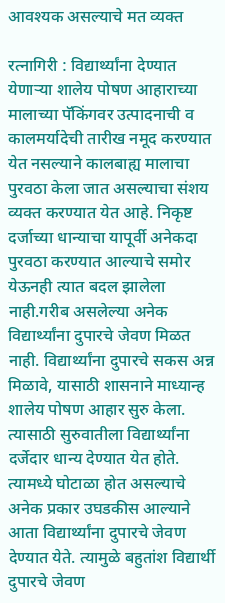आवश्यक असल्याचे मत व्यक्त

रत्नागिरी : विद्यार्थ्यांना देण्यात येणाऱ्या शालेय पोषण आहाराच्या मालाच्या पॅकिंगवर उत्पादनाची व कालमर्यादेची तारीख नमूद करण्यात येत नसल्याने कालबाह्य मालाचा पुरवठा केला जात असल्याचा संशय व्यक्त करण्यात येत आहे. निकृष्ट दर्जाच्या धान्याचा यापूर्वी अनेकदा पुरवठा करण्यात आल्याचे समोर येऊनही त्यात बदल झालेला नाही.गरीब असलेल्या अनेक विद्यार्थ्यांना दुपारचे जेवण मिळत नाही. विद्यार्थ्यांना दुपारचे सकस अन्न मिळावे, यासाठी शासनाने माध्यान्ह शालेय पोषण आहार सुरु केला. त्यासाठी सुरुवातीला विद्यार्थ्यांना दर्जेदार धान्य देण्यात येत होते. त्यामध्ये घोटाळा होत असल्याचे अनेक प्रकार उघडकीस आल्याने आता विद्यार्थ्यांना दुपारचे जेवण देण्यात येते. त्यामुळे बहुतांश विद्यार्थी दुपारचे जेवण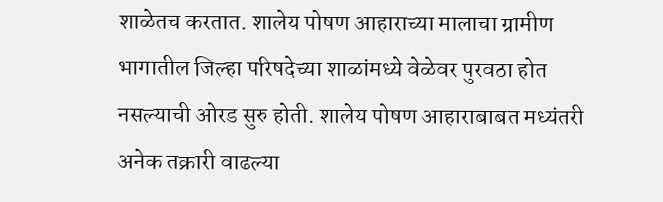शाळेतच करतात. शालेय पोषण आहाराच्या मालाचा ग्रामीण भागातील जिल्हा परिषदेच्या शाळांमध्ये वेळेवर पुरवठा होत नसल्याची ओरड सुरु होती. शालेय पोषण आहाराबाबत मध्यंतरी अनेक तक्रारी वाढल्या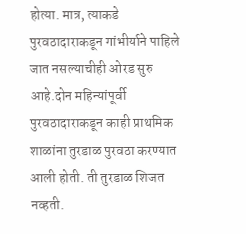होत्या. मात्र, त्याकडे पुरवठादाराकडून गांभीर्याने पाहिले जात नसल्याचीही ओरड सुरु आहे.दोन महिन्यांपूर्वी पुरवठादाराकडून काही प्राथमिक शाळांना तुरडाळ पुरवठा करण्यात आली होती. ती तुरडाळ शिजत नव्हती.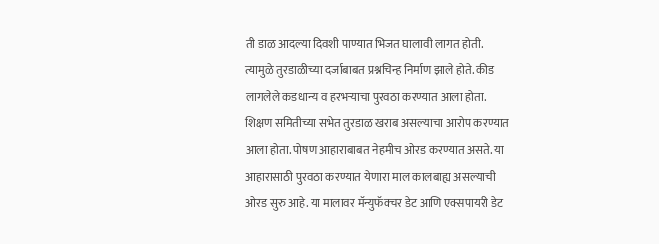ती डाळ आदल्या दिवशी पाण्यात भिजत घालावी लागत होती. त्यामुळे तुरडाळीच्या दर्जाबाबत प्रश्नचिन्ह निर्माण झाले होते. कीड लागलेले कडधान्य व हरभऱ्याचा पुरवठा करण्यात आला होता. शिक्षण समितीच्या सभेत तुरडाळ खराब असल्याचा आरोप करण्यात आला होता. पोषण आहाराबाबत नेहमीच ओरड करण्यात असते. या आहारासाठी पुरवठा करण्यात येणारा माल कालबाह्य असल्याची ओरड सुरु आहे. या मालावर मॅन्युफॅक्चर डेट आणि एक्सपायरी डेट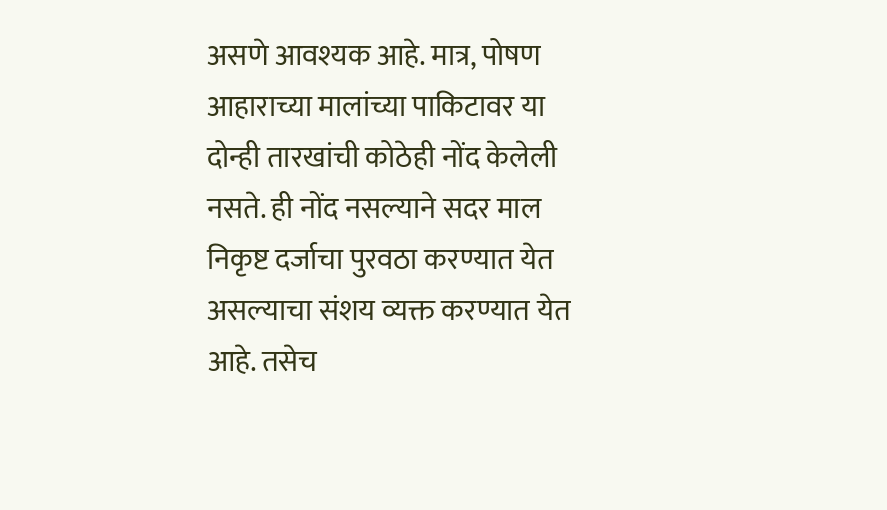असणे आवश्यक आहे. मात्र, पोषण आहाराच्या मालांच्या पाकिटावर या दोन्ही तारखांची कोठेही नोंद केलेली नसते. ही नोंद नसल्याने सदर माल निकृष्ट दर्जाचा पुरवठा करण्यात येत असल्याचा संशय व्यक्त करण्यात येत आहे. तसेच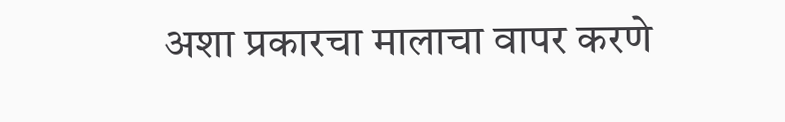अशा प्रकारचा मालाचा वापर करणे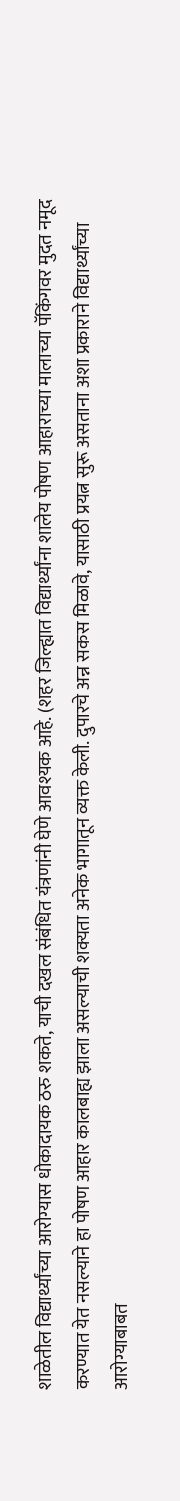शाळेतील विद्यार्थ्यांच्या आरोग्यास धोकादायक ठरु शकते, याची दखल संबंधित यंत्रणांनी घेणे आवश्यक आहे. (शहर जिल्ह्यात विद्यार्थ्यांना शालेय पोषण आहाराच्या मालाच्या पॅकिंगवर मुदत नमूद करण्यात येत नसल्याने हा पोषण आहार कालबाह्य झाला असल्याची शक्यता अनेक भागातून व्यक्त केली. दुपारचे अन्न सकस मिळावे, यासाठी प्रयत्न सुरू असताना अशा प्रकाराने विद्यार्थ्यांच्या आरोग्याबाबत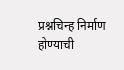प्रश्नचिन्ह निर्माण होण्याची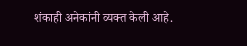शंकाही अनेकांनी व्यक्त केली आहे.